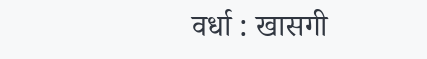वर्धा : खासगी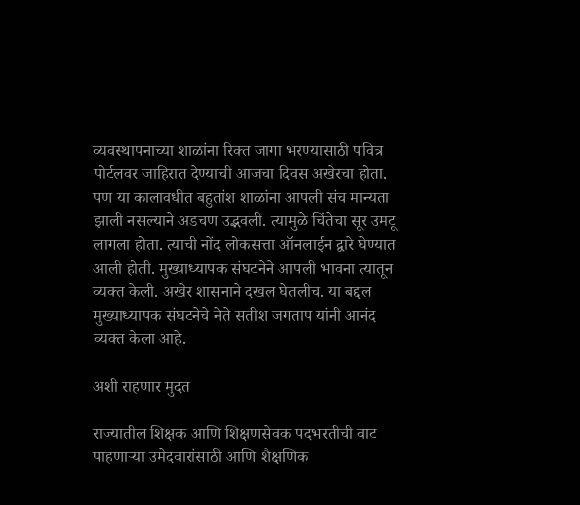व्यवस्थापनाच्या शाळांना रिक्त जागा भरण्यासाठी पवित्र पोर्टलवर जाहिरात देण्याची आजचा दिवस अखेरचा होता. पण या कालावधीत बहुतांश शाळांना आपली संच मान्यता झाली नसल्याने अडचण उद्भवली. त्यामुळे चिंतेचा सूर उमटू लागला होता. त्याची नोंद लोकसत्ता ऑनलाईन द्वारे घेण्यात आली होती. मुख्याध्यापक संघटनेने आपली भावना त्यातून व्यक्त केली. अखेर शासनाने दखल घेतलीच. या बद्दल मुख्याध्यापक संघटनेचे नेते सतीश जगताप यांनी आनंद व्यक्त केला आहे.

अशी राहणार मुदत

राज्यातील शिक्षक आणि शिक्षणसेवक पदभरतीची वाट पाहणाऱ्या उमेदवारांसाठी आणि शैक्षणिक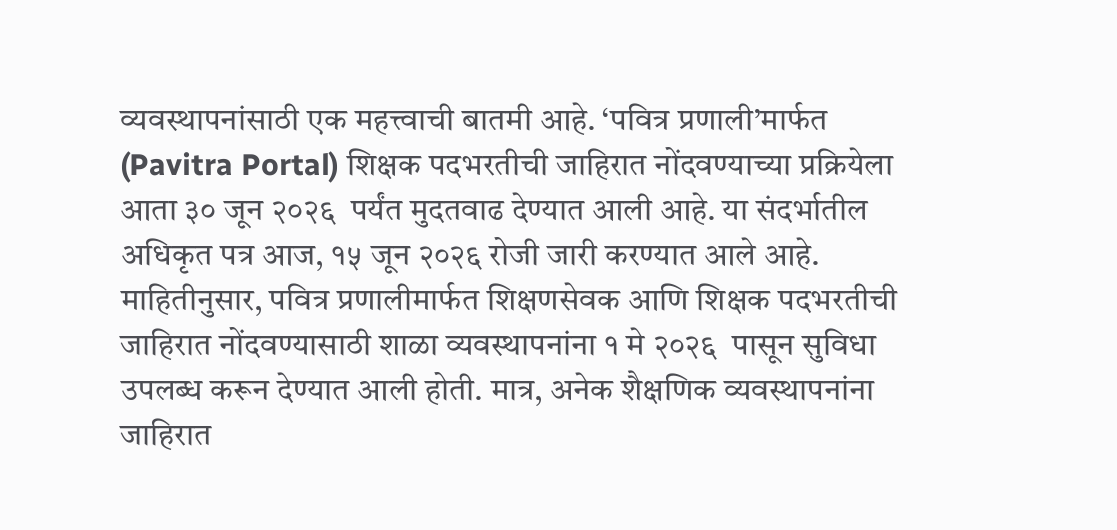व्यवस्थापनांसाठी एक महत्त्वाची बातमी आहे. ‘पवित्र प्रणाली’मार्फत (Pavitra Portal) शिक्षक पदभरतीची जाहिरात नोंदवण्याच्या प्रक्रियेला आता ३० जून २०२६  पर्यंत मुदतवाढ देण्यात आली आहे. या संदर्भातील अधिकृत पत्र आज, १५ जून २०२६ रोजी जारी करण्यात आले आहे. माहितीनुसार, पवित्र प्रणालीमार्फत शिक्षणसेवक आणि शिक्षक पदभरतीची जाहिरात नोंदवण्यासाठी शाळा व्यवस्थापनांना १ मे २०२६  पासून सुविधा उपलब्ध करून देण्यात आली होती. मात्र, अनेक शैक्षणिक व्यवस्थापनांना जाहिरात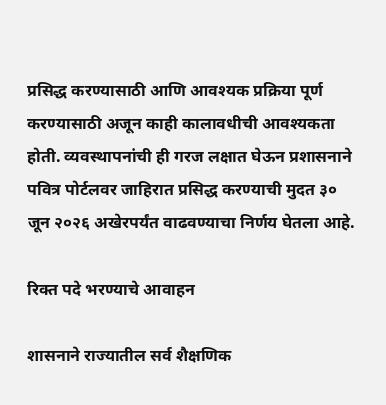प्रसिद्ध करण्यासाठी आणि आवश्यक प्रक्रिया पूर्ण करण्यासाठी अजून काही कालावधीची आवश्यकता होती. व्यवस्थापनांची ही गरज लक्षात घेऊन प्रशासनाने पवित्र पोर्टलवर जाहिरात प्रसिद्ध करण्याची मुदत ३० जून २०२६ अखेरपर्यंत वाढवण्याचा निर्णय घेतला आहे.

रिक्त पदे भरण्याचे आवाहन

शासनाने राज्यातील सर्व शैक्षणिक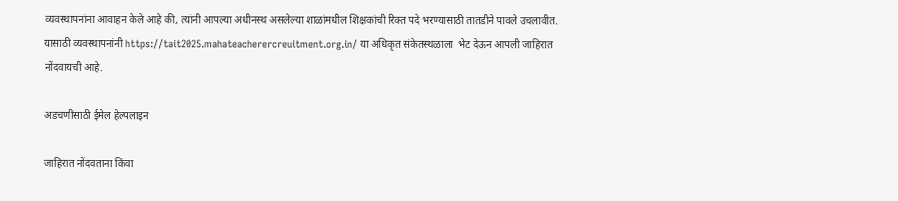व्यवस्थापनांना आवाहन केले आहे की, त्यांनी आपल्या अधीनस्थ असलेल्या शाळांमधील शिक्षकांची रिक्त पदे भरण्यासाठी तातडीने पावले उचलावीत. यासाठी व्यवस्थापनांनी https://tait2025.mahateacherercreuitment.org.in/ या अधिकृत संकेतस्थळाला  भेट देऊन आपली जाहिरात नोंदवायची आहे.

अडचणींसाठी ईमेल हेल्पलाइन

जाहिरात नोंदवताना किंवा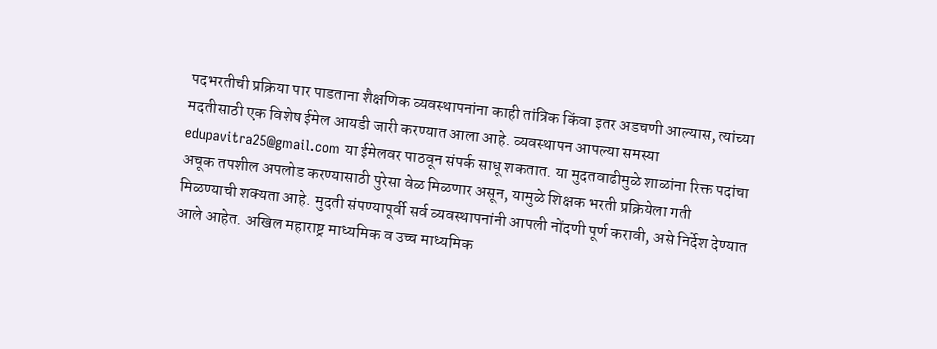पदभरतीची प्रक्रिया पार पाडताना शैक्षणिक व्यवस्थापनांना काही तांत्रिक किंवा इतर अडचणी आल्यास, त्यांच्या मदतीसाठी एक विशेष ईमेल आयडी जारी करण्यात आला आहे. व्यवस्थापन आपल्या समस्या edupavitra25@gmail.com या ईमेलवर पाठवून संपर्क साधू शकतात. या मुदतवाढीमुळे शाळांना रिक्त पदांचा अचूक तपशील अपलोड करण्यासाठी पुरेसा वेळ मिळणार असून, यामुळे शिक्षक भरती प्रक्रियेला गती मिळण्याची शक्यता आहे. मुदती संपण्यापूर्वी सर्व व्यवस्थापनांनी आपली नोंदणी पूर्ण करावी, असे निर्देश देण्यात आले आहेत. अखिल महाराष्ट्र माध्यमिक व उच्च माध्यमिक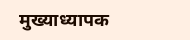मुख्याध्यापक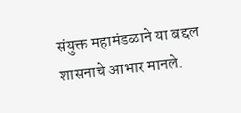संयुक्त महामंडळाने या बद्दल शासनाचे आभार मानले.